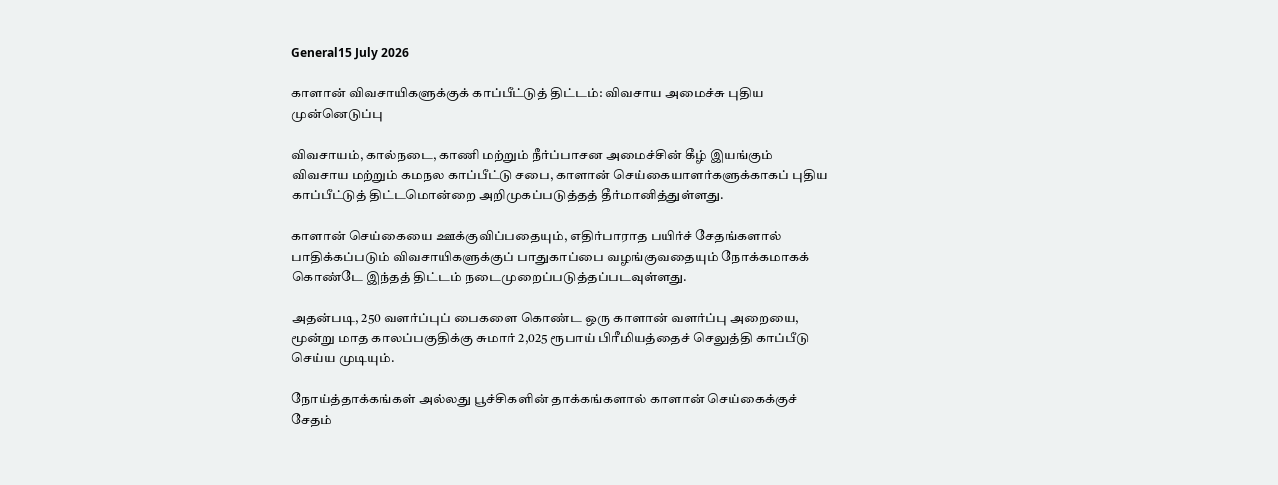General15 July 2026

காளான் விவசாயிகளுக்குக் காப்பீட்டுத் திட்டம்: விவசாய அமைச்சு புதிய முன்னெடுப்பு

விவசாயம், கால்நடை, காணி மற்றும் நீர்ப்பாசன அமைச்சின் கீழ் இயங்கும் விவசாய மற்றும் கமநல காப்பீட்டு சபை, காளான் செய்கையாளர்களுக்காகப் புதிய காப்பீட்டுத் திட்டமொன்றை அறிமுகப்படுத்தத் தீர்மானித்துள்ளது.

காளான் செய்கையை ஊக்குவிப்பதையும், எதிர்பாராத பயிர்ச் சேதங்களால் பாதிக்கப்படும் விவசாயிகளுக்குப் பாதுகாப்பை வழங்குவதையும் நோக்கமாகக் கொண்டே இந்தத் திட்டம் நடைமுறைப்படுத்தப்படவுள்ளது.

அதன்படி, 250 வளர்ப்புப் பைகளை கொண்ட ஒரு காளான் வளர்ப்பு அறையை, மூன்று மாத காலப்பகுதிக்கு சுமார் 2,025 ரூபாய் பிரீமியத்தைச் செலுத்தி காப்பீடு செய்ய முடியும்.

நோய்த்தாக்கங்கள் அல்லது பூச்சிகளின் தாக்கங்களால் காளான் செய்கைக்குச் சேதம்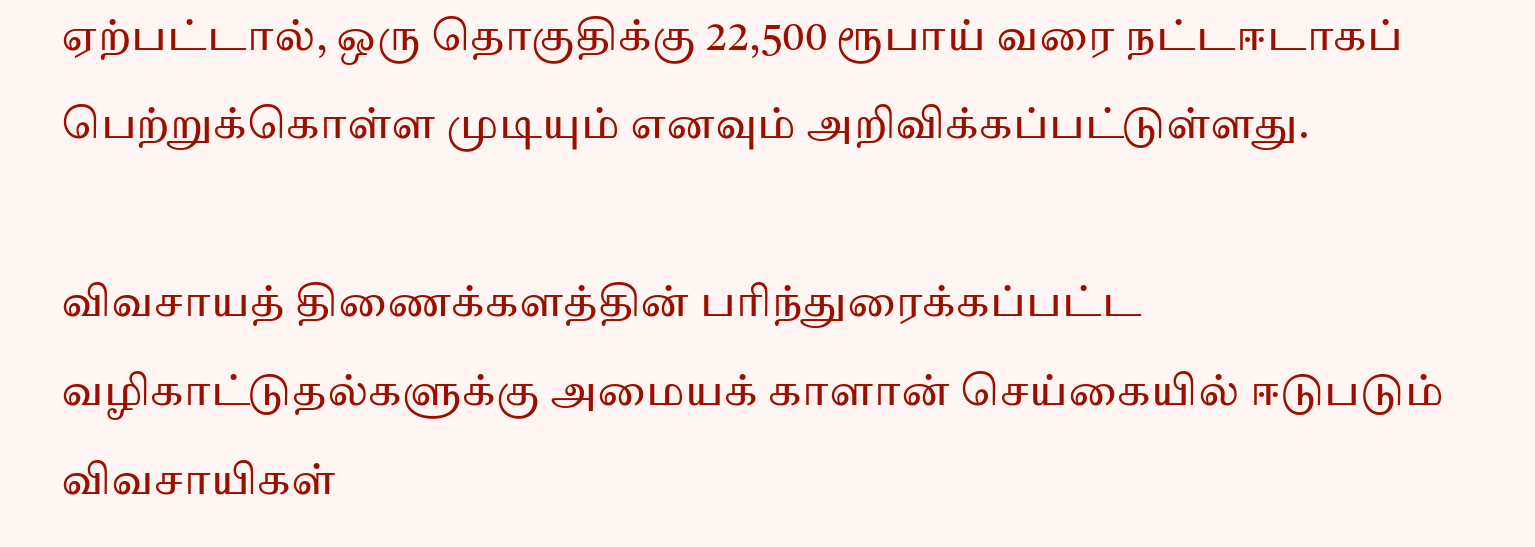ஏற்பட்டால், ஒரு தொகுதிக்கு 22,500 ரூபாய் வரை நட்டஈடாகப் பெற்றுக்கொள்ள முடியும் எனவும் அறிவிக்கப்பட்டுள்ளது.

விவசாயத் திணைக்களத்தின் பரிந்துரைக்கப்பட்ட வழிகாட்டுதல்களுக்கு அமையக் காளான் செய்கையில் ஈடுபடும் விவசாயிகள்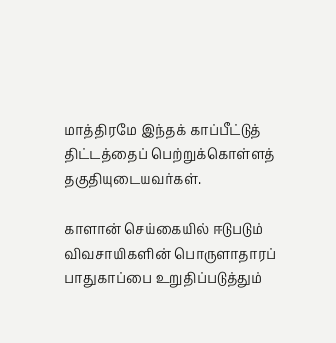மாத்திரமே இந்தக் காப்பீட்டுத் திட்டத்தைப் பெற்றுக்கொள்ளத் தகுதியுடையவர்கள்.

காளான் செய்கையில் ஈடுபடும் விவசாயிகளின் பொருளாதாரப் பாதுகாப்பை உறுதிப்படுத்தும்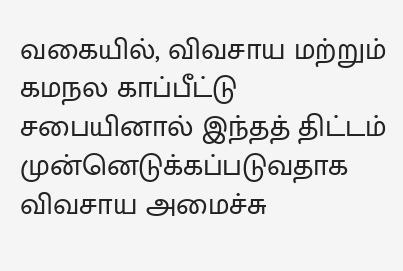வகையில், விவசாய மற்றும் கமநல காப்பீட்டு சபையினால் இந்தத் திட்டம் முன்னெடுக்கப்படுவதாக விவசாய அமைச்சு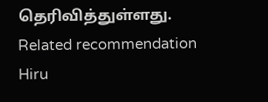தெரிவித்துள்ளது.
Related recommendation
Hiru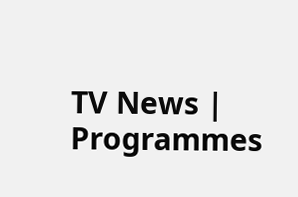TV News | Programmes